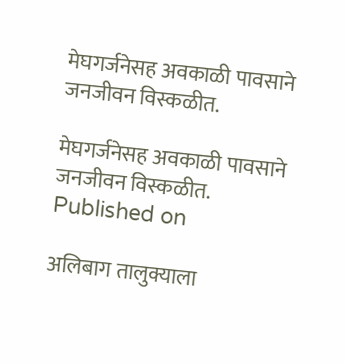मेघगर्जनेसह अवकाळी पावसाने जनजीवन विस्कळीत.

मेघगर्जनेसह अवकाळी पावसाने जनजीवन विस्कळीत.
Published on

अलिबाग तालुक्याला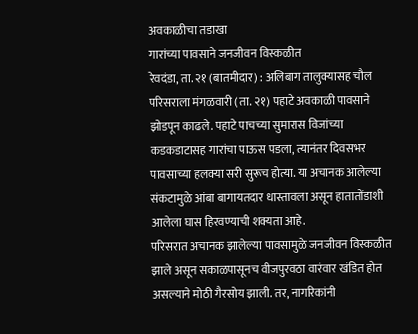अवकाळीचा तडाखा
गारांच्या पावसाने जनजीवन विस्कळीत
रेवदंडा, ता. २१ (बातमीदार) : अलिबाग तालुक्यासह चौल परिसराला मंगळवारी (ता. २१) पहाटे अवकाळी पावसाने झोडपून काढले. पहाटे पाचच्या सुमारास विजांच्या कडकडाटासह गारांचा पाऊस पडला, त्यानंतर दिवसभर पावसाच्या हलक्या सरी सुरूच होत्या. या अचानक आलेल्या संकटामुळे आंबा बागायतदार धास्तावला असून हातातोंडाशी आलेला घास हिरवण्याची शक्यता आहे.
परिसरात अचानक झालेल्या पावसामुळे जनजीवन विस्कळीत झाले असून सकाळपासूनच वीजपुरवठा वारंवार खंडित होत असल्याने मोठी गैरसोय झाली. तर, नागरिकांनी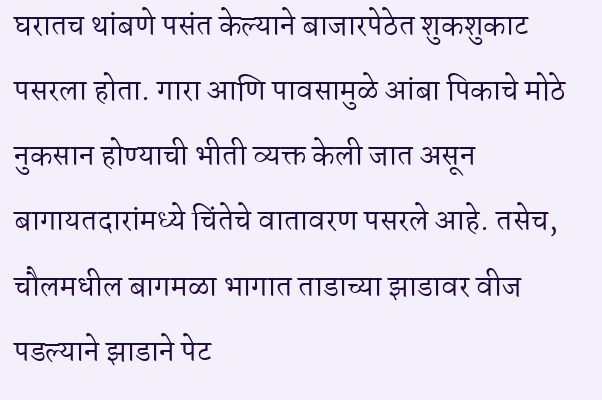घरातच थांबणे पसंत केल्याने बाजारपेठेत शुकशुकाट पसरला होता. गारा आणि पावसामुळे आंबा पिकाचे मोठे नुकसान होण्याची भीती व्यक्त केली जात असून बागायतदारांमध्ये चिंतेचे वातावरण पसरले आहे. तसेच, चौलमधील बागमळा भागात ताडाच्या झाडावर वीज पडल्याने झाडाने पेट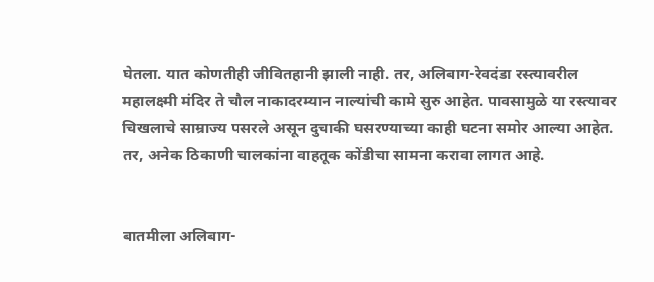घेतला. यात कोणतीही जीवितहानी झाली नाही. तर, अलिबाग-रेवदंडा रस्त्यावरील महालक्ष्मी मंदिर ते चौल नाकादरम्यान नाल्यांची कामे सुरु आहेत. पावसामुळे या रस्त्यावर चिखलाचे साम्राज्य पसरले असून दुचाकी घसरण्याच्या काही घटना समोर आल्या आहेत. तर, अनेक ठिकाणी चालकांना वाहतूक कोंडीचा सामना करावा लागत आहे.


बातमीला अलिबाग-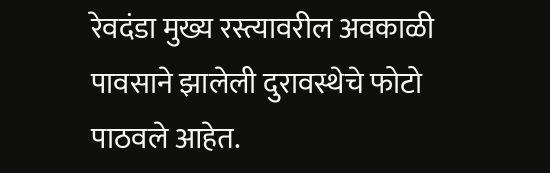रेवदंडा मुख्य रस्त्यावरील अवकाळी पावसाने झालेली दुरावस्थेचे फोटो पाठवले आहेत.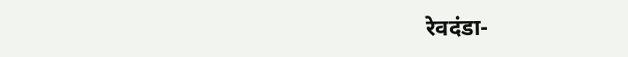रेवदंडा-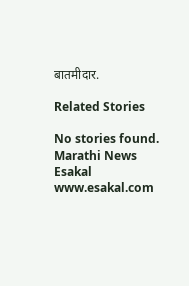बातमीदार.

Related Stories

No stories found.
Marathi News Esakal
www.esakal.com